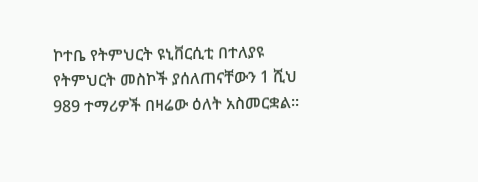ኮተቤ የትምህርት ዩኒቨርሲቲ በተለያዩ የትምህርት መስኮች ያሰለጠናቸውን 1 ሺህ 989 ተማሪዎች በዛሬው ዕለት አስመርቋል፡፡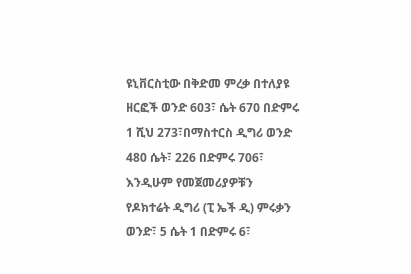ዩኒቨርስቲው በቅድመ ምረቃ በተለያዩ ዘርፎች ወንድ 603፣ ሴት 670 በድምሩ 1 ሺህ 273፣በማስተርስ ዲግሪ ወንድ 480 ሴት፣ 226 በድምሩ 706፣ እንዲሁም የመጀመሪያዎቹን የዶክተሬት ዲግሪ (ፒ ኤች ዲ) ምሩቃን ወንድ፣ 5 ሴት 1 በድምሩ 6፣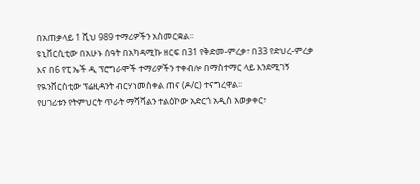በአጠቃላይ 1 ሺህ 989 ተማሪዎችን አስመርቋል፡፡
ዩኒቨርሲቲው በአሁኑ ሰዓት በአካዳሚኩ ዘርፍ በ31 የቅድመ-ምረቃ፣ በ33 የድህረ-ምረቃ እና በ6 የፒ ኤች ዲ ፕሮግራሞች ተማሪዎችን ተቀብሎ በማስተማር ላይ እንደሚገኝ የዪንቨርስቲው ፕሬዚዳንት ብርሃነመስቀል ጠና (ዶ/ር) ተናግረዋል፡፡
የሀገሪቱን የትምህርት ጥራት ማሻሻልን ተልዕኮው አድርጎ አዲስ አወቃቀር፣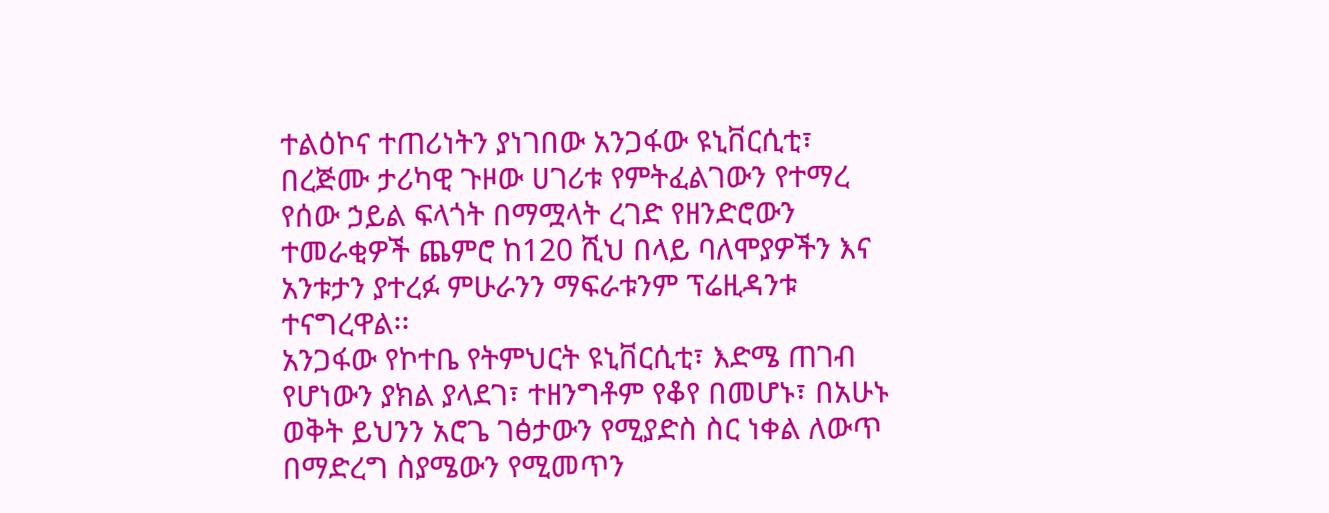ተልዕኮና ተጠሪነትን ያነገበው አንጋፋው ዩኒቨርሲቲ፣ በረጅሙ ታሪካዊ ጉዞው ሀገሪቱ የምትፈልገውን የተማረ የሰው ኃይል ፍላጎት በማሟላት ረገድ የዘንድሮውን ተመራቂዎች ጨምሮ ከ120 ሺህ በላይ ባለሞያዎችን እና አንቱታን ያተረፉ ምሁራንን ማፍራቱንም ፕሬዚዳንቱ ተናግረዋል፡፡
አንጋፋው የኮተቤ የትምህርት ዩኒቨርሲቲ፣ እድሜ ጠገብ የሆነውን ያክል ያላደገ፣ ተዘንግቶም የቆየ በመሆኑ፣ በአሁኑ ወቅት ይህንን አሮጌ ገፅታውን የሚያድስ ስር ነቀል ለውጥ በማድረግ ስያሜውን የሚመጥን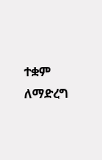ተቋም ለማድረግ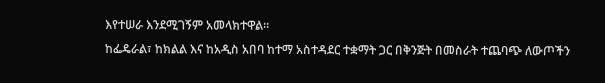እየተሠራ እንደሚገኝም አመላክተዋል።
ከፌዴራል፣ ከክልል እና ከአዲስ አበባ ከተማ አስተዳደር ተቋማት ጋር በቅንጅት በመስራት ተጨባጭ ለውጦችን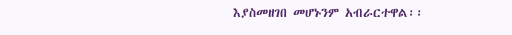እያስመዘገበ መሆኑንም አብራርተዋል፡፡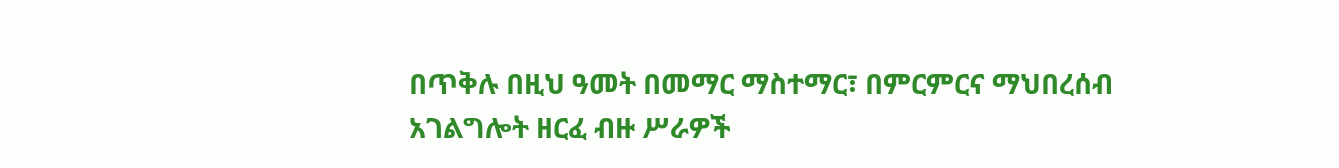በጥቅሉ በዚህ ዓመት በመማር ማስተማር፣ በምርምርና ማህበረሰብ አገልግሎት ዘርፈ ብዙ ሥራዎች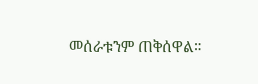መሰራቱንም ጠቅሰዋል።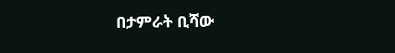በታምራት ቢሻው